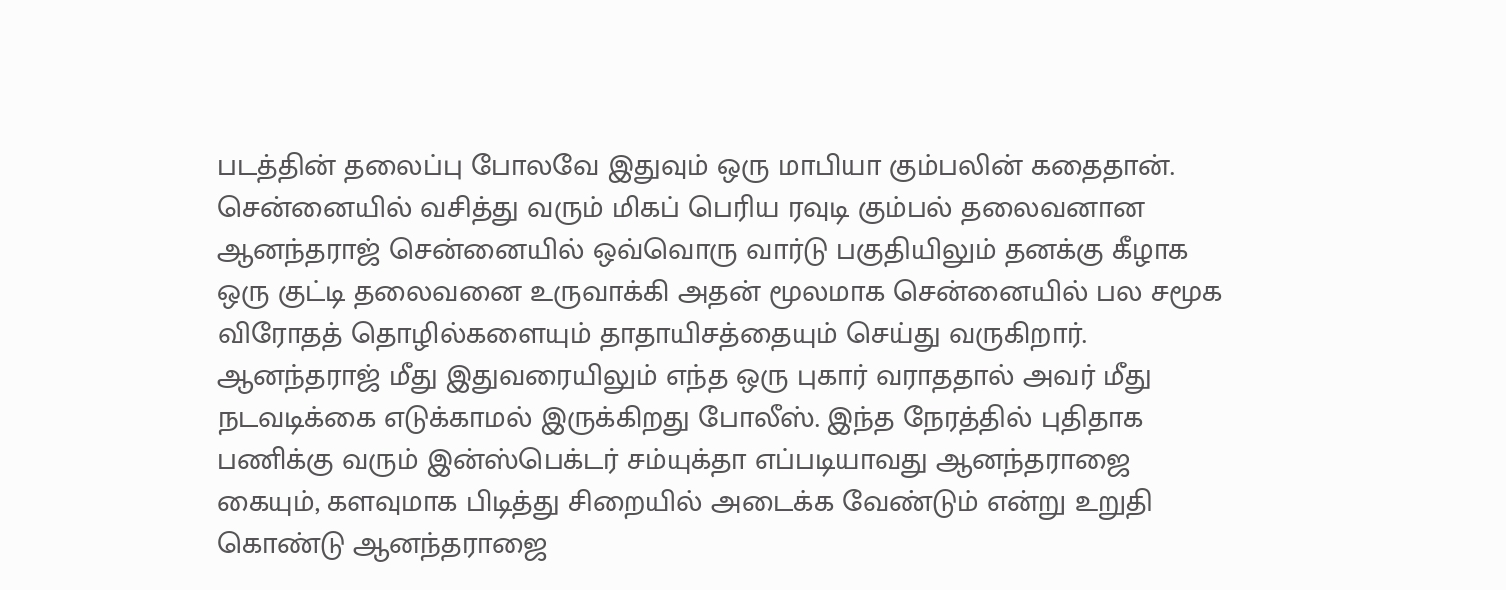படத்தின் தலைப்பு போலவே இதுவும் ஒரு மாபியா கும்பலின் கதைதான். சென்னையில் வசித்து வரும் மிகப் பெரிய ரவுடி கும்பல் தலைவனான ஆனந்தராஜ் சென்னையில் ஒவ்வொரு வார்டு பகுதியிலும் தனக்கு கீழாக ஒரு குட்டி தலைவனை உருவாக்கி அதன் மூலமாக சென்னையில் பல சமூக விரோதத் தொழில்களையும் தாதாயிசத்தையும் செய்து வருகிறார்.
ஆனந்தராஜ் மீது இதுவரையிலும் எந்த ஒரு புகார் வராததால் அவர் மீது நடவடிக்கை எடுக்காமல் இருக்கிறது போலீஸ். இந்த நேரத்தில் புதிதாக பணிக்கு வரும் இன்ஸ்பெக்டர் சம்யுக்தா எப்படியாவது ஆனந்தராஜை கையும், களவுமாக பிடித்து சிறையில் அடைக்க வேண்டும் என்று உறுதி கொண்டு ஆனந்தராஜை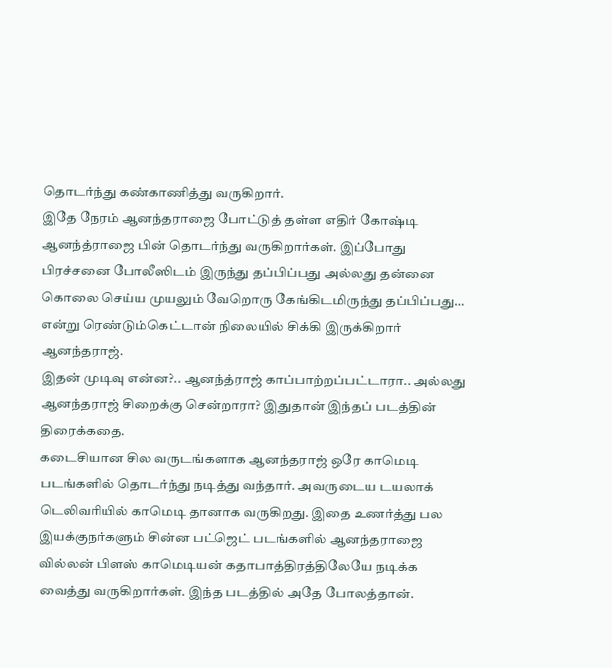தொடர்ந்து கண்காணித்து வருகிறார்.
இதே நேரம் ஆனந்தராஜை போட்டுத் தள்ள எதிர் கோஷ்டி ஆனந்த்ராஜை பின் தொடர்ந்து வருகிறார்கள். இப்போது பிரச்சனை போலீஸிடம் இருந்து தப்பிப்பது அல்லது தன்னை கொலை செய்ய முயலும் வேறொரு கேங்கிடமிருந்து தப்பிப்பது… என்று ரெண்டும்கெட்டான் நிலையில் சிக்கி இருக்கிறார் ஆனந்தராஜ்.
இதன் முடிவு என்ன?.. ஆனந்த்ராஜ் காப்பாற்றப்பட்டாரா.. அல்லது ஆனந்தராஜ் சிறைக்கு சென்றாரா? இதுதான் இந்தப் படத்தின் திரைக்கதை.
கடைசியான சில வருடங்களாக ஆனந்தராஜ் ஒரே காமெடி படங்களில் தொடர்ந்து நடித்து வந்தார். அவருடைய டயலாக் டெலிவரியில் காமெடி தானாக வருகிறது. இதை உணர்த்து பல இயக்குநர்களும் சின்ன பட்ஜெட் படங்களில் ஆனந்தராஜை வில்லன் பிளஸ் காமெடியன் கதாபாத்திரத்திலேயே நடிக்க வைத்து வருகிறார்கள். இந்த படத்தில் அதே போலத்தான்.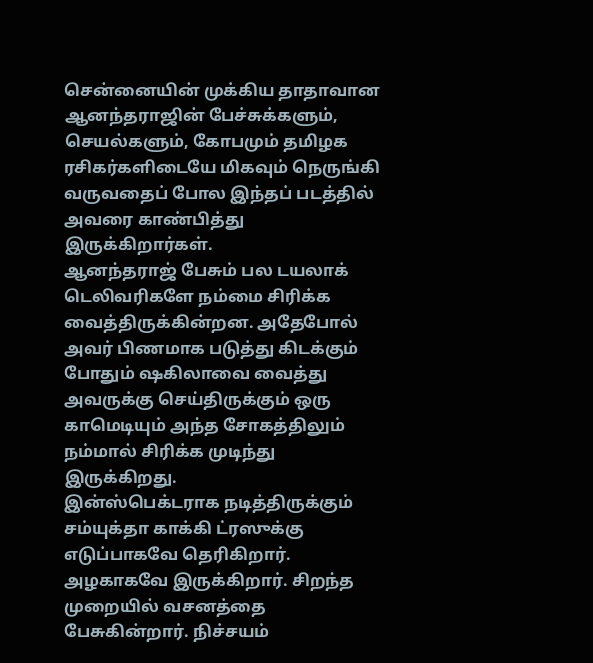சென்னையின் முக்கிய தாதாவான ஆனந்தராஜின் பேச்சுக்களும், செயல்களும், கோபமும் தமிழக ரசிகர்களிடையே மிகவும் நெருங்கி வருவதைப் போல இந்தப் படத்தில் அவரை காண்பித்து இருக்கிறார்கள்.
ஆனந்தராஜ் பேசும் பல டயலாக் டெலிவரிகளே நம்மை சிரிக்க வைத்திருக்கின்றன. அதேபோல் அவர் பிணமாக படுத்து கிடக்கும் போதும் ஷகிலாவை வைத்து அவருக்கு செய்திருக்கும் ஒரு காமெடியும் அந்த சோகத்திலும் நம்மால் சிரிக்க முடிந்து இருக்கிறது.
இன்ஸ்பெக்டராக நடித்திருக்கும் சம்யுக்தா காக்கி ட்ரஸுக்கு எடுப்பாகவே தெரிகிறார். அழகாகவே இருக்கிறார். சிறந்த முறையில் வசனத்தை பேசுகின்றார். நிச்சயம்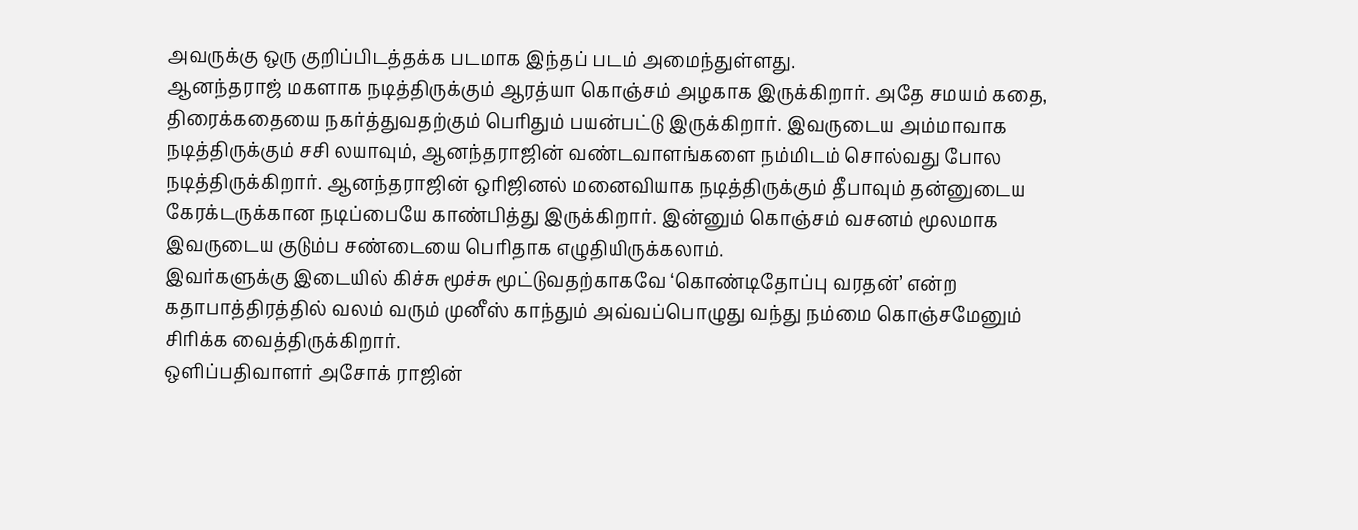அவருக்கு ஒரு குறிப்பிடத்தக்க படமாக இந்தப் படம் அமைந்துள்ளது.
ஆனந்தராஜ் மகளாக நடித்திருக்கும் ஆரத்யா கொஞ்சம் அழகாக இருக்கிறார். அதே சமயம் கதை, திரைக்கதையை நகர்த்துவதற்கும் பெரிதும் பயன்பட்டு இருக்கிறார். இவருடைய அம்மாவாக நடித்திருக்கும் சசி லயாவும், ஆனந்தராஜின் வண்டவாளங்களை நம்மிடம் சொல்வது போல நடித்திருக்கிறார். ஆனந்தராஜின் ஒரிஜினல் மனைவியாக நடித்திருக்கும் தீபாவும் தன்னுடைய கேரக்டருக்கான நடிப்பையே காண்பித்து இருக்கிறார். இன்னும் கொஞ்சம் வசனம் மூலமாக இவருடைய குடும்ப சண்டையை பெரிதாக எழுதியிருக்கலாம்.
இவர்களுக்கு இடையில் கிச்சு மூச்சு மூட்டுவதற்காகவே ‘கொண்டிதோப்பு வரதன்’ என்ற கதாபாத்திரத்தில் வலம் வரும் முனீஸ் காந்தும் அவ்வப்பொழுது வந்து நம்மை கொஞ்சமேனும் சிரிக்க வைத்திருக்கிறார்.
ஒளிப்பதிவாளர் அசோக் ராஜின்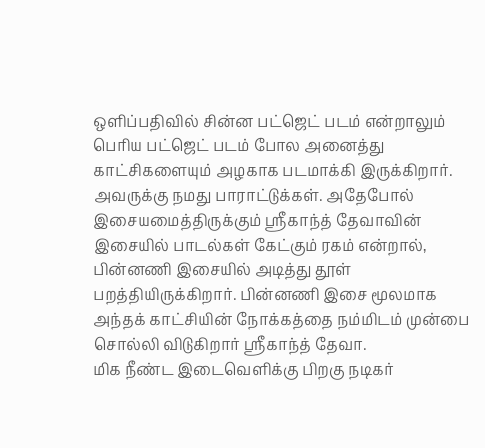ஒளிப்பதிவில் சின்ன பட்ஜெட் படம் என்றாலும் பெரிய பட்ஜெட் படம் போல அனைத்து காட்சிகளையும் அழகாக படமாக்கி இருக்கிறார். அவருக்கு நமது பாராட்டுக்கள். அதேபோல் இசையமைத்திருக்கும் ஸ்ரீகாந்த் தேவாவின் இசையில் பாடல்கள் கேட்கும் ரகம் என்றால், பின்னணி இசையில் அடித்து தூள் பறத்தியிருக்கிறார். பின்னணி இசை மூலமாக அந்தக் காட்சியின் நோக்கத்தை நம்மிடம் முன்பை சொல்லி விடுகிறார் ஸ்ரீகாந்த் தேவா.
மிக நீண்ட இடைவெளிக்கு பிறகு நடிகர்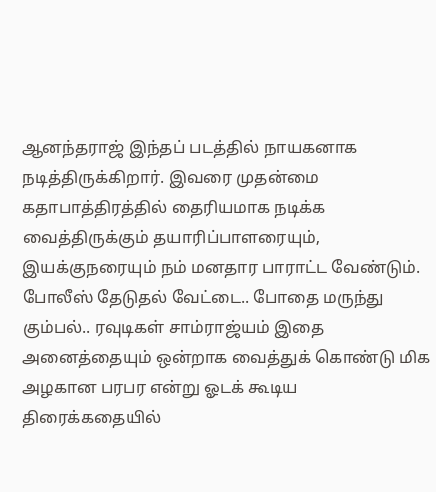ஆனந்தராஜ் இந்தப் படத்தில் நாயகனாக நடித்திருக்கிறார். இவரை முதன்மை கதாபாத்திரத்தில் தைரியமாக நடிக்க வைத்திருக்கும் தயாரிப்பாளரையும், இயக்குநரையும் நம் மனதார பாராட்ட வேண்டும்.
போலீஸ் தேடுதல் வேட்டை.. போதை மருந்து கும்பல்.. ரவுடிகள் சாம்ராஜ்யம் இதை அனைத்தையும் ஒன்றாக வைத்துக் கொண்டு மிக அழகான பரபர என்று ஓடக் கூடிய திரைக்கதையில்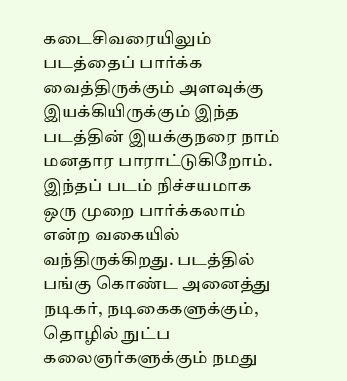கடைசிவரையிலும் படத்தைப் பார்க்க வைத்திருக்கும் அளவுக்கு இயக்கியிருக்கும் இந்த படத்தின் இயக்குநரை நாம் மனதார பாராட்டுகிறோம்.
இந்தப் படம் நிச்சயமாக ஒரு முறை பார்க்கலாம் என்ற வகையில் வந்திருக்கிறது. படத்தில் பங்கு கொண்ட அனைத்து நடிகர், நடிகைகளுக்கும், தொழில் நுட்ப கலைஞர்களுக்கும் நமது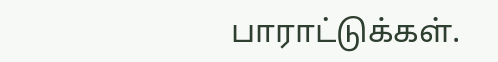பாராட்டுக்கள்.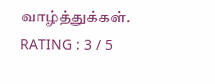வாழ்த்துக்கள்.
RATING : 3 / 5